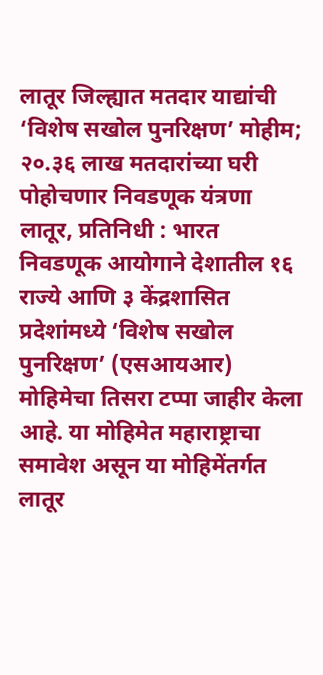लातूर जिल्ह्यात मतदार याद्यांची ‘विशेष सखोल पुनरिक्षण’ मोहीम; २०.३६ लाख मतदारांच्या घरी पोहोचणार निवडणूक यंत्रणा
लातूर, प्रतिनिधी : भारत निवडणूक आयोगाने देशातील १६ राज्ये आणि ३ केंद्रशासित प्रदेशांमध्ये ‘विशेष सखोल पुनरिक्षण’ (एसआयआर) मोहिमेचा तिसरा टप्पा जाहीर केला आहे. या मोहिमेत महाराष्ट्राचा समावेश असून या मोहिमेंतर्गत लातूर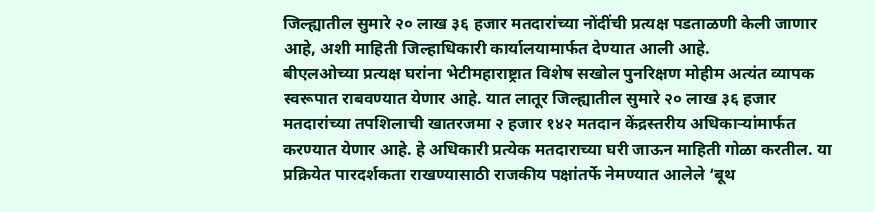जिल्ह्यातील सुमारे २० लाख ३६ हजार मतदारांच्या नोंदींची प्रत्यक्ष पडताळणी केली जाणार आहे, अशी माहिती जिल्हाधिकारी कार्यालयामार्फत देण्यात आली आहे.
बीएलओच्या प्रत्यक्ष घरांना भेटीमहाराष्ट्रात विशेष सखोल पुनरिक्षण मोहीम अत्यंत व्यापक स्वरूपात राबवण्यात येणार आहे. यात लातूर जिल्ह्यातील सुमारे २० लाख ३६ हजार मतदारांच्या तपशिलाची खातरजमा २ हजार १४२ मतदान केंद्रस्तरीय अधिकाऱ्यांमार्फत करण्यात येणार आहे. हे अधिकारी प्रत्येक मतदाराच्या घरी जाऊन माहिती गोळा करतील. या प्रक्रियेत पारदर्शकता राखण्यासाठी राजकीय पक्षांतर्फे नेमण्यात आलेले ‘बूथ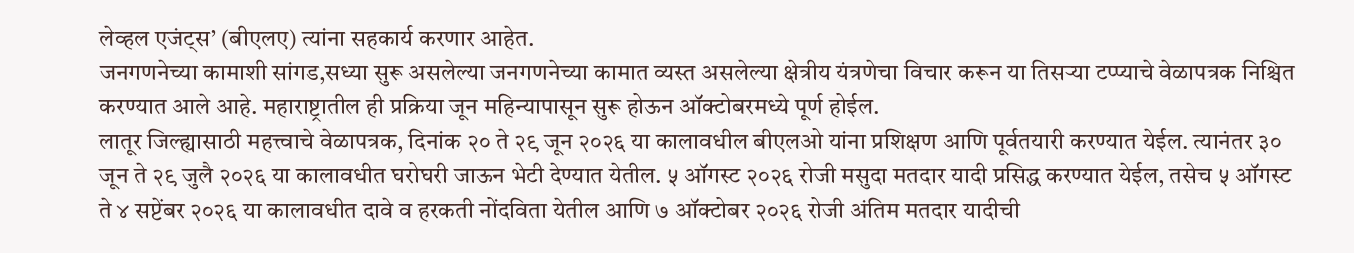लेव्हल एजंट्स’ (बीएलए) त्यांना सहकार्य करणार आहेत.
जनगणनेच्या कामाशी सांगड,सध्या सुरू असलेल्या जनगणनेच्या कामात व्यस्त असलेल्या क्षेत्रीय यंत्रणेचा विचार करून या तिसऱ्या टप्प्याचे वेळापत्रक निश्चित करण्यात आले आहे. महाराष्ट्रातील ही प्रक्रिया जून महिन्यापासून सुरू होऊन ऑक्टोबरमध्ये पूर्ण होईल.
लातूर जिल्ह्यासाठी महत्त्वाचे वेळापत्रक, दिनांक २० ते २९ जून २०२६ या कालावधील बीएलओ यांना प्रशिक्षण आणि पूर्वतयारी करण्यात येईल. त्यानंतर ३० जून ते २९ जुलै २०२६ या कालावधीत घरोघरी जाऊन भेटी देण्यात येतील. ५ ऑगस्ट २०२६ रोजी मसुदा मतदार यादी प्रसिद्ध करण्यात येईल, तसेच ५ ऑगस्ट ते ४ सप्टेंबर २०२६ या कालावधीत दावे व हरकती नोंदविता येतील आणि ७ ऑक्टोबर २०२६ रोजी अंतिम मतदार यादीची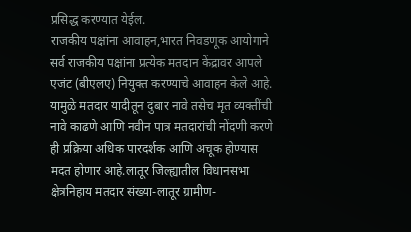प्रसिद्ध करण्यात येईल.
राजकीय पक्षांना आवाहन,भारत निवडणूक आयोगाने सर्व राजकीय पक्षांना प्रत्येक मतदान केंद्रावर आपले एजंट (बीएलए) नियुक्त करण्याचे आवाहन केले आहे. यामुळे मतदार यादीतून दुबार नावे तसेच मृत व्यक्तींची नावे काढणे आणि नवीन पात्र मतदारांची नोंदणी करणे ही प्रक्रिया अधिक पारदर्शक आणि अचूक होण्यास मदत होणार आहे.लातूर जिल्ह्यातील विधानसभा क्षेत्रनिहाय मतदार संख्या-लातूर ग्रामीण-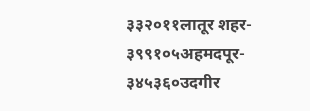३३२०११लातूर शहर- ३९९१०५अहमदपूर- ३४५३६०उदगीर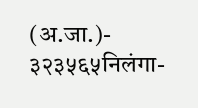(अ.जा.)- ३२३५६५निलंगा-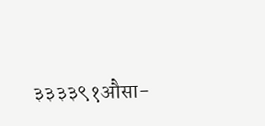३३३३९१औसा-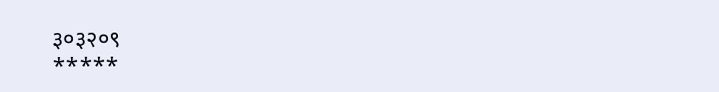३०३२०९
*****